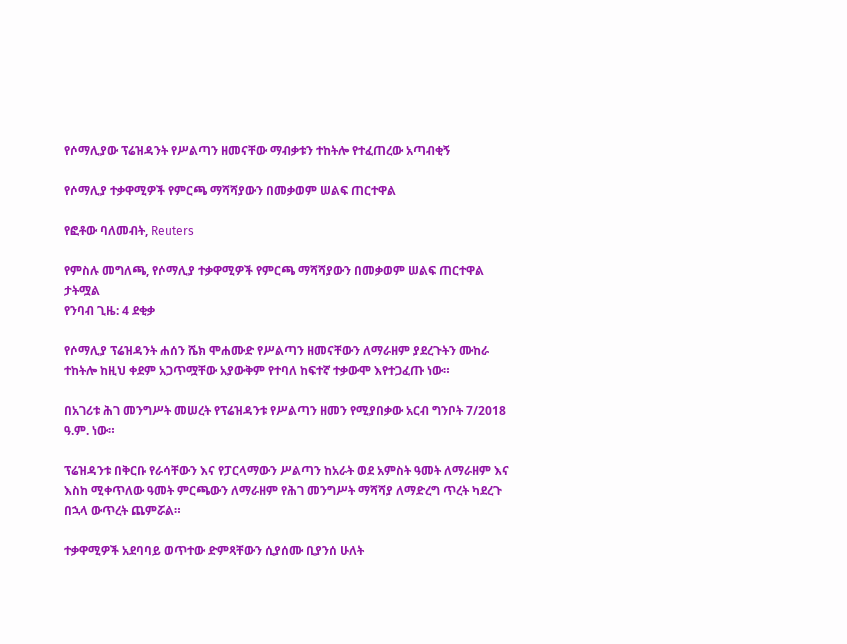የሶማሊያው ፕሬዝዳንት የሥልጣን ዘመናቸው ማብቃቱን ተከትሎ የተፈጠረው አጣብቂኝ

የሶማሊያ ተቃዋሚዎች የምርጫ ማሻሻያውን በመቃወም ሠልፍ ጠርተዋል

የፎቶው ባለመብት, Reuters

የምስሉ መግለጫ, የሶማሊያ ተቃዋሚዎች የምርጫ ማሻሻያውን በመቃወም ሠልፍ ጠርተዋል
ታትሟል
የንባብ ጊዜ: 4 ደቂቃ

የሶማሊያ ፕሬዝዳንት ሐሰን ሼክ ሞሐሙድ የሥልጣን ዘመናቸውን ለማራዘም ያደረጉትን ሙከራ ተከትሎ ከዚህ ቀደም አጋጥሟቸው አያውቅም የተባለ ከፍተኛ ተቃውሞ እየተጋፈጡ ነው።

በአገሪቱ ሕገ መንግሥት መሠረት የፕሬዝዳንቱ የሥልጣን ዘመን የሚያበቃው አርብ ግንቦት 7/2018 ዓ.ም. ነው።

ፕሬዝዳንቱ በቅርቡ የራሳቸውን እና የፓርላማውን ሥልጣን ከአራት ወደ አምስት ዓመት ለማራዘም እና እስከ ሚቀጥለው ዓመት ምርጫውን ለማራዘም የሕገ መንግሥት ማሻሻያ ለማድረግ ጥረት ካደረጉ በኋላ ውጥረት ጨምሯል።

ተቃዋሚዎች አደባባይ ወጥተው ድምጻቸውን ሲያሰሙ ቢያንሰ ሁለት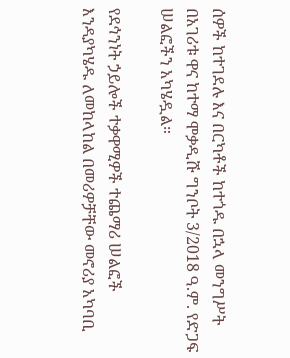ሰዎች ከተገደሉ እና በርካቶች ከተጎዱ በኋላ መንግሥት በአገሪቱ ዋና ከተማ ሞቃዲሹ ግንቦት 3/2018 ዓ.ም. የድጋፍ ሠልፎችን አካሄዷል።

የደኅንነት ኃይሎች ተቃዋሚዎች ተጨማሪ ሠልፎች እንዳያካሄዱ ለመከላከል በመሪዎቻቸው መኖሪያ አካባቢ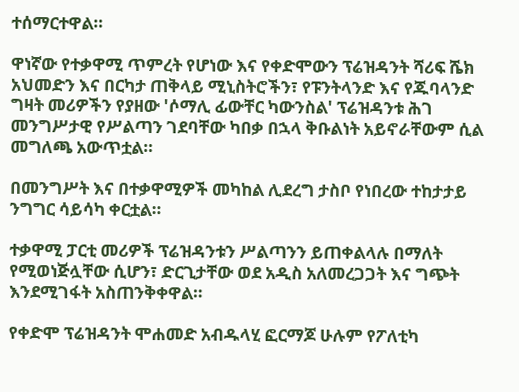ተሰማርተዋል።

ዋነኛው የተቃዋሚ ጥምረት የሆነው እና የቀድሞውን ፕሬዝዳንት ሻሪፍ ሼክ አህመድን እና በርካታ ጠቅላይ ሚኒስትሮችን፣ የፑንትላንድ እና የጁባላንድ ግዛት መሪዎችን የያዘው 'ሶማሊ ፊውቸር ካውንስል' ፕሬዝዳንቱ ሕገ መንግሥታዊ የሥልጣን ገደባቸው ካበቃ በኋላ ቅቡልነት አይኖራቸውም ሲል መግለጫ አውጥቷል።

በመንግሥት እና በተቃዋሚዎች መካከል ሊደረግ ታስቦ የነበረው ተከታታይ ንግግር ሳይሳካ ቀርቷል።

ተቃዋሚ ፓርቲ መሪዎች ፕሬዝዳንቱን ሥልጣንን ይጠቀልላሉ በማለት የሚወነጅሏቸው ሲሆን፣ ድርጊታቸው ወደ አዲስ አለመረጋጋት እና ግጭት እንደሚገፋት አስጠንቅቀዋል።

የቀድሞ ፕሬዝዳንት ሞሐመድ አብዱላሂ ፎርማጆ ሁሉም የፖለቲካ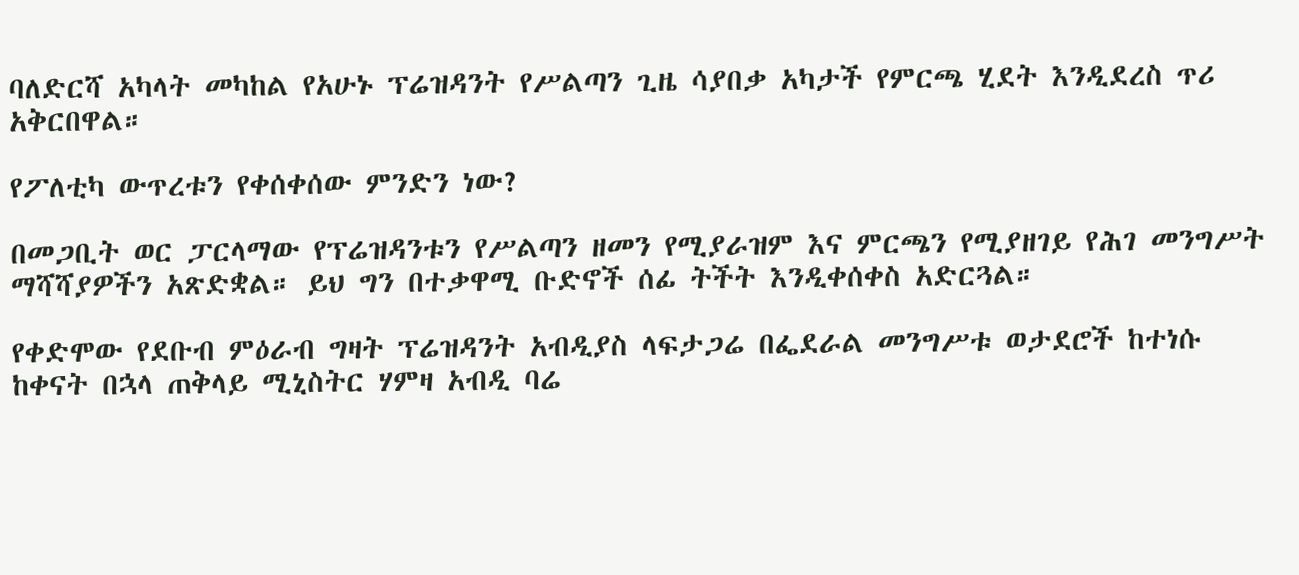ባለድርሻ አካላት መካከል የአሁኑ ፕሬዝዳንት የሥልጣን ጊዜ ሳያበቃ አካታች የምርጫ ሂደት እንዲደረስ ጥሪ አቅርበዋል።

የፖለቲካ ውጥረቱን የቀሰቀሰው ምንድን ነው?

በመጋቢት ወር ፓርላማው የፕሬዝዳንቱን የሥልጣን ዘመን የሚያራዝም እና ምርጫን የሚያዘገይ የሕገ መንግሥት ማሻሻያዎችን አጽድቋል። ይህ ግን በተቃዋሚ ቡድኖች ሰፊ ትችት እንዲቀሰቀስ አድርጓል።

የቀድሞው የደቡብ ምዕራብ ግዛት ፕሬዝዳንት አብዲያስ ላፍታጋሬ በፌደራል መንግሥቱ ወታደሮች ከተነሱ ከቀናት በኋላ ጠቅላይ ሚኒስትር ሃምዛ አብዲ ባሬ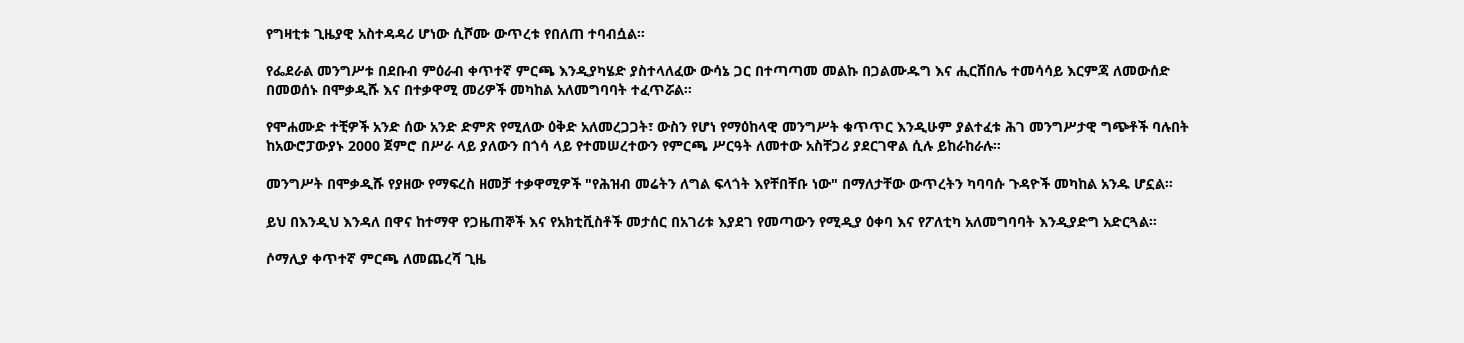የግዛቲቱ ጊዜያዊ አስተዳዳሪ ሆነው ሲሾሙ ውጥረቱ የበለጠ ተባብሷል።

የፌደራል መንግሥቱ በደቡብ ምዕራብ ቀጥተኛ ምርጫ እንዲያካሄድ ያስተላለፈው ውሳኔ ጋር በተጣጣመ መልኩ በጋልሙዱግ እና ሒርሸበሌ ተመሳሳይ እርምጃ ለመውሰድ በመወሰኑ በሞቃዲሹ እና በተቃዋሚ መሪዎች መካከል አለመግባባት ተፈጥሯል።

የሞሐሙድ ተቺዎች አንድ ሰው አንድ ድምጽ የሚለው ዕቅድ አለመረጋጋት፣ ውስን የሆነ የማዕከላዊ መንግሥት ቁጥጥር እንዲሁም ያልተፈቱ ሕገ መንግሥታዊ ግጭቶች ባሉበት ከአውሮፓውያኑ 2000 ጀምሮ በሥራ ላይ ያለውን በጎሳ ላይ የተመሠረተውን የምርጫ ሥርዓት ለመተው አስቸጋሪ ያደርገዋል ሲሉ ይከራከራሉ።

መንግሥት በሞቃዲሹ የያዘው የማፍረስ ዘመቻ ተቃዋሚዎች "የሕዝብ መሬትን ለግል ፍላጎት እየቸበቸቡ ነው" በማለታቸው ውጥረትን ካባባሱ ጉዳዮች መካከል አንዱ ሆኗል።

ይህ በእንዲህ እንዳለ በዋና ከተማዋ የጋዜጠኞች እና የአክቲቪስቶች መታሰር በአገሪቱ እያደገ የመጣውን የሚዲያ ዕቀባ እና የፖለቲካ አለመግባባት እንዲያድግ አድርጓል።

ሶማሊያ ቀጥተኛ ምርጫ ለመጨረሻ ጊዜ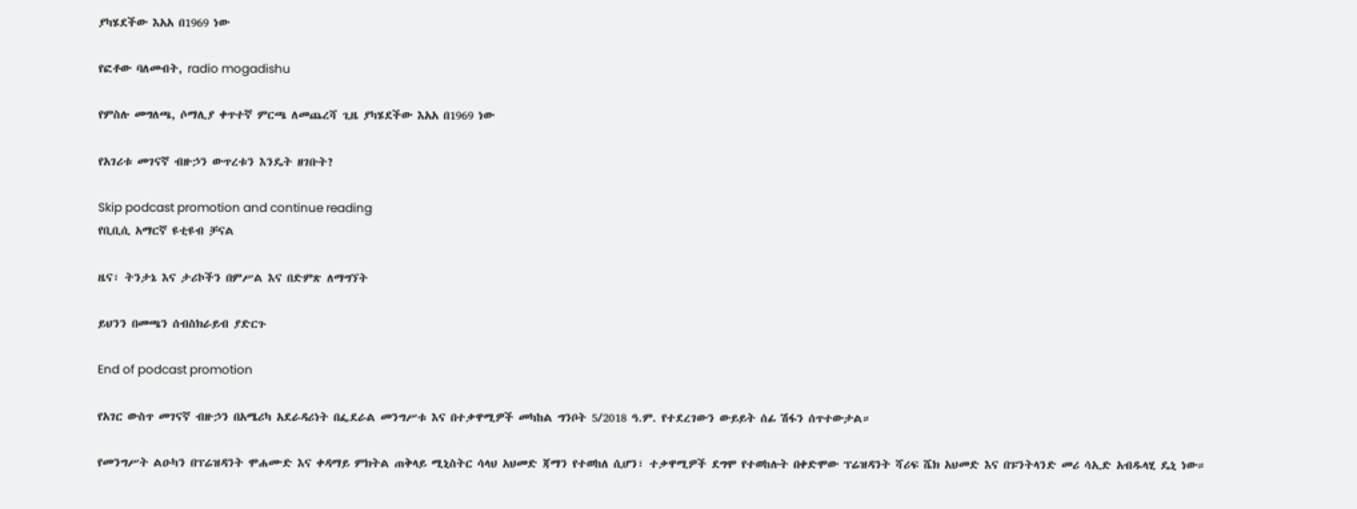ያካሄደችው እአአ በ1969 ነው

የፎቶው ባለመብት, radio mogadishu

የምስሉ መግለጫ, ሶማሊያ ቀጥተኛ ምርጫ ለመጨረሻ ጊዜ ያካሄደችው እአአ በ1969 ነው

የአገሪቱ መገናኛ ብዙኃን ውጥረቱን እንዴት ዘገቡት?

Skip podcast promotion and continue reading
የቢቢሲ አማርኛ ዩቲዩብ ቻናል

ዜና፣ ትንታኔ እና ታሪኮችን በምሥል እና በድምጽ ለማግኘት

ይህንን በመጫን ሰብስክራይብ ያድርጉ

End of podcast promotion

የአገር ውስጥ መገናኛ ብዙኃን በአሜሪካ አደራዳሪነት በፌደራል መንግሥቱ እና በተቃዋሚዎች መካከል ግንቦት 5/2018 ዓ.ም. የተደረገውን ውይይት ሰፊ ሽፋን ሰጥተውታል።

የመንግሥት ልዑካን በፕሬዝዳንት ሞሐሙድ እና ቀዳማይ ምክትል ጠቅላይ ሚኒስትር ሳላህ አህመድ ጃማን የተወከለ ሲሆን፣ ተቃዋሚዎች ደግሞ የተወከሉት በቀድሞው ፕሬዝዳንት ሻሪፍ ሼክ አህመድ እና በፑንትላንድ መሪ ሳኢድ አብዱላሂ ዴኒ ነው።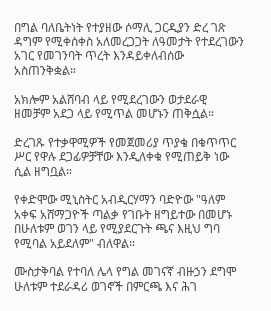በግል ባለቤትነት የተያዘው ሶማሊ ጋርዲያን ድረ ገጽ ዳግም የሚቀሰቀስ አለመረጋጋት ለዓመታት የተደረገውን አገር የመገንባት ጥረት እንዳይቀለብሰው አስጠንቅቋል።

አክሎም አልሸባብ ላይ የሚደረገውን ወታደራዊ ዘመቻም አደጋ ላይ የሚጥል መሆኑን ጠቅሷል።

ድረገጹ የተቃዋሚዎች የመጀመሪያ ጥያቄ በቁጥጥር ሥር የዋሉ ደጋፊዎቻቸው እንዲለቀቁ የሚጠይቅ ነው ሲል ዘግቧል።

የቀድሞው ሚኒስትር አብዲርሃማን ባድዮው "ዓለም አቀፍ አሸማጋዮች ጣልቃ የገቡት ዘግይተው በመሆኑ በሁለቱም ወገን ላይ የሚያደርጉት ጫና እዚህ ግባ የሚባል አይደለም" ብለዋል።

ሙስታቅባል የተባለ ሌላ የግል መገናኛ ብዙኃን ደግሞ ሁለቱም ተደራዳሪ ወገኖች በምርጫ እና ሕገ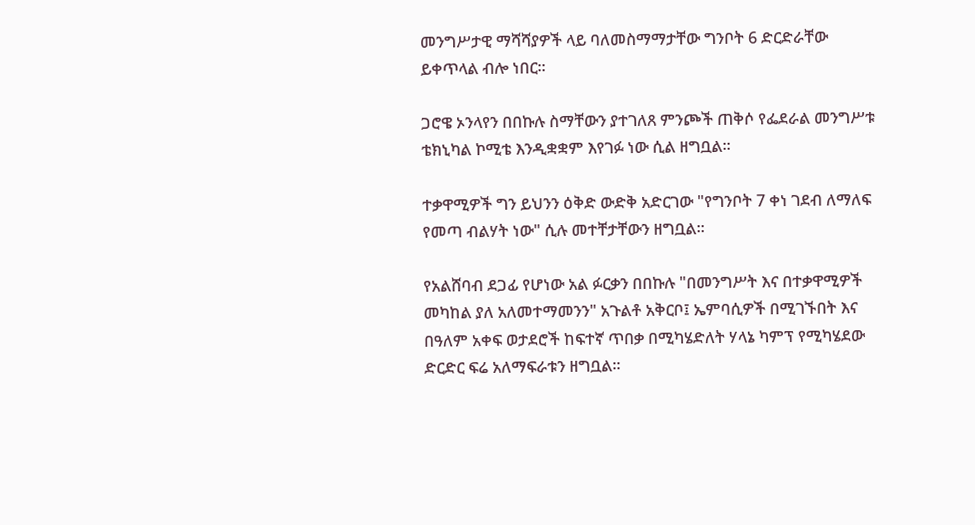መንግሥታዊ ማሻሻያዎች ላይ ባለመስማማታቸው ግንቦት 6 ድርድራቸው ይቀጥላል ብሎ ነበር።

ጋሮዌ ኦንላየን በበኩሉ ስማቸውን ያተገለጸ ምንጮች ጠቅሶ የፌደራል መንግሥቱ ቴክኒካል ኮሚቴ እንዲቋቋም እየገፉ ነው ሲል ዘግቧል።

ተቃዋሚዎች ግን ይህንን ዕቅድ ውድቅ አድርገው "የግንቦት 7 ቀነ ገደብ ለማለፍ የመጣ ብልሃት ነው" ሲሉ መተቸታቸውን ዘግቧል።

የአልሸባብ ደጋፊ የሆነው አል ፉርቃን በበኩሉ "በመንግሥት እና በተቃዋሚዎች መካከል ያለ አለመተማመንን" አጉልቶ አቅርቦ፤ ኤምባሲዎች በሚገኙበት እና በዓለም አቀፍ ወታደሮች ከፍተኛ ጥበቃ በሚካሄድለት ሃላኔ ካምፕ የሚካሄደው ድርድር ፍሬ አለማፍራቱን ዘግቧል።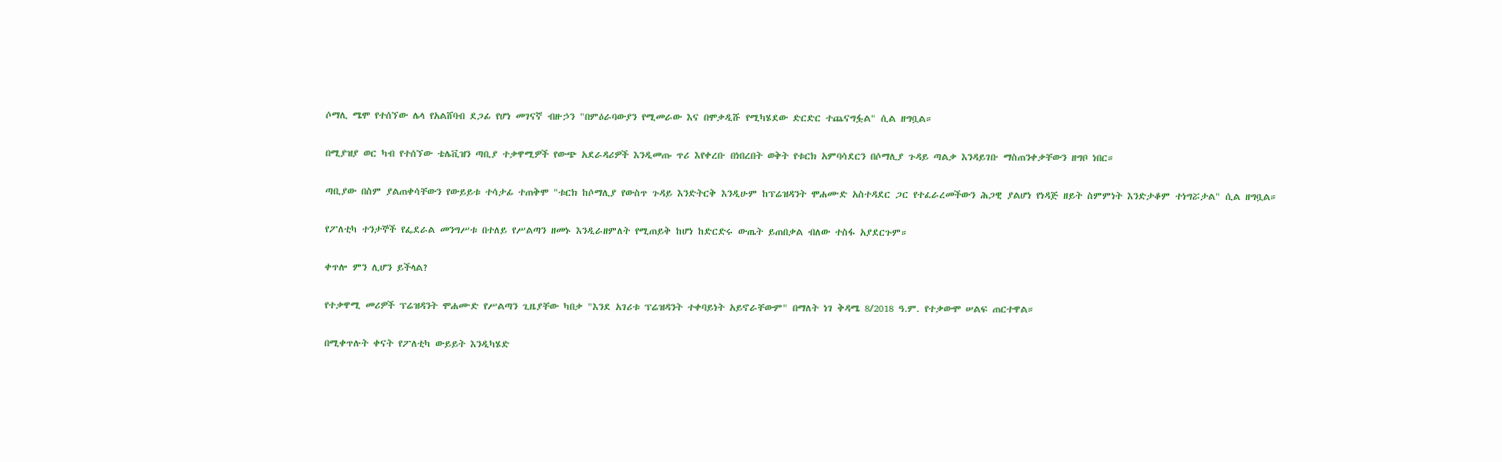ሶማሊ ሜሞ የተሰኘው ሌላ የአልሸባብ ደጋፊ የሆነ መገናኛ ብዙኃን "በምዕራባውያን የሚመራው እና በሞቃዲሹ የሚካሄደው ድርድር ተጨናግፏል" ሲል ዘግቧል።

በሚያዝያ ወር ካብ የተሰኘው ቴሌቪዝን ጣቢያ ተቃዋሚዎች የውጭ አደራዳሪዎች እንዲመጡ ጥሪ እየቀረቡ በነበረበት ወቅት የቱርክ አምባሳደርን በሶማሊያ ጉዳይ ጣልቃ እንዳይገቡ ማስጠንቀቃቸውን ዘግቦ ነበር።

ጣቢያው በስም ያልጠቀሳቸውን የውይይቱ ተሳታፊ ተጠቅሞ "ቱርክ ከሶማሊያ የውስጥ ጉዳይ እንድትርቅ እንዲሁም ከፕሬዝዳንት ሞሐሙድ አስተዳደር ጋር የተፈራረመችውን ሕጋዊ ያልሆነ የነዳጅ ዘይት ስምምነት እንድታቆም ተነግሯታል" ሲል ዘግቧል።

የፖለቲካ ተንታኞች የፌደራል መንግሥቱ በተለይ የሥልጣን ዘመኑ እንዲራዘምለት የሚጠይቅ ከሆነ ከድርድሩ ውጤት ይጠበቃል ብለው ተስፋ አያደርጉም።

ቀጥሎ ምን ሊሆን ይችላል?

የተቃዋሚ መሪዎች ፕሬዝዳንት ሞሐሙድ የሥልጣን ጊዜያቸው ካበቃ "እንደ አገሪቱ ፕሬዝዳንት ተቀባይነት አይኖራቸውም" በማለት ነገ ቅዳሜ 8/2018 ዓ.ም. የተቃውሞ ሠልፍ ጠርተዋል።

በሚቀጥሉት ቀናት የፖለቲካ ውይይት እንዲካሄድ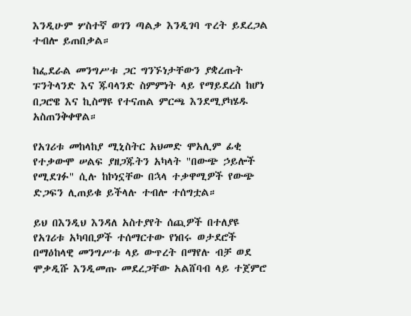እንዲሁም ሦስተኛ ወገን ጣልቃ እንዲገባ ጥረት ይደረጋል ተብሎ ይጠበቃል።

ከፌደራል መንግሥቱ ጋር ግንኙነታቸውን ያቋረጡት ፑንትላንድ እና ጁባላንድ ስምምነት ላይ የማይደረስ ከሆነ በጋሮዌ እና ኪስማዩ የተናጠል ምርጫ እንደሚያካሄዱ አስጠንቅቀዋል።

የአገሪቱ መከላከያ ሚኒስትር አህመድ ሞአሊም ፊቂ የተቃውሞ ሠልፍ ያዘጋጁትን አካላት "በውጭ ኃይሎች የሚደገፉ" ሲሉ ከኮነኗቸው በኋላ ተቃዋሚዎች የውጭ ድጋፍን ሊጠይቁ ይችላሉ ተብሎ ተሰግቷል።

ይህ በእንዲህ እንዳለ አስተያየት ሰጪዎች በተለያዩ የአገሪቱ አካባቢዎች ተሰማርተው የነበሩ ወታደሮች በማዕከላዊ መንግሥቱ ላይ ውጥረት በማየሉ ብቻ ወደ ሞቃዲሹ እንዲመጡ መደረጋቸው አልሸባብ ላይ ተጀምሮ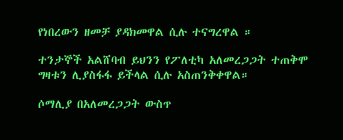የነበረውን ዘመቻ ያዳክመዋል ሲሉ ተናግረዋል ።

ተንታኞች አልሸባብ ይህንን የፖለቲካ አለመረጋጋት ተጠቅሞ ግዛቱን ሊያስፋፋ ይችላል ሲሉ አስጠንቅቀዋል።

ሶማሊያ በአለመረጋጋት ውስጥ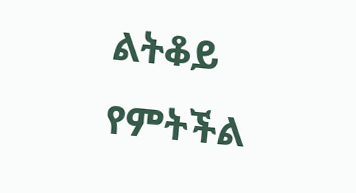ልትቆይ የምትችል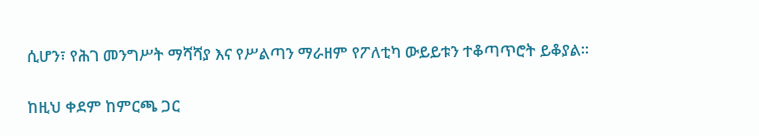ሲሆን፣ የሕገ መንግሥት ማሻሻያ እና የሥልጣን ማራዘም የፖለቲካ ውይይቱን ተቆጣጥሮት ይቆያል።

ከዚህ ቀደም ከምርጫ ጋር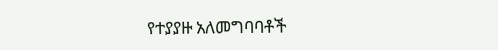የተያያዙ አለመግባባቶች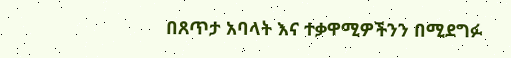በጸጥታ አባላት እና ተቃዋሚዎችንን በሚደግፉ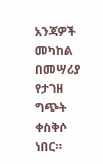አንጃዎች መካከል በመሣሪያ የታገዘ ግጭት ቀስቅሶ ነበር።